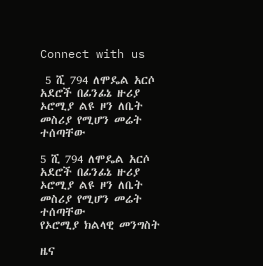Connect with us

 5 ሺ 794 ለሞዴል አርሶ አደሮች በፊንፊኔ ዙሪያ ኦሮሚያ ልዩ ዞን ለቤት መስሪያ የሚሆን መሬት ተሰጣቸው

5 ሺ 794 ለሞዴል አርሶ አደሮች በፊንፊኔ ዙሪያ ኦሮሚያ ልዩ ዞን ለቤት መስሪያ የሚሆን መሬት ተሰጣቸው
የኦሮሚያ ክልላዊ መንግስት

ዜና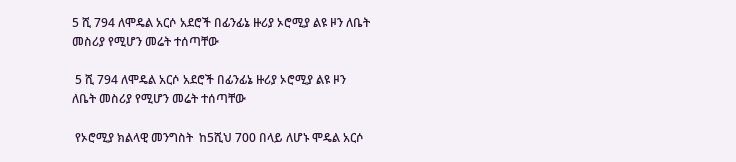5 ሺ 794 ለሞዴል አርሶ አደሮች በፊንፊኔ ዙሪያ ኦሮሚያ ልዩ ዞን ለቤት መስሪያ የሚሆን መሬት ተሰጣቸው

 5 ሺ 794 ለሞዴል አርሶ አደሮች በፊንፊኔ ዙሪያ ኦሮሚያ ልዩ ዞን ለቤት መስሪያ የሚሆን መሬት ተሰጣቸው

 የኦሮሚያ ክልላዊ መንግስት  ከ5ሺህ 700 በላይ ለሆኑ ሞዴል አርሶ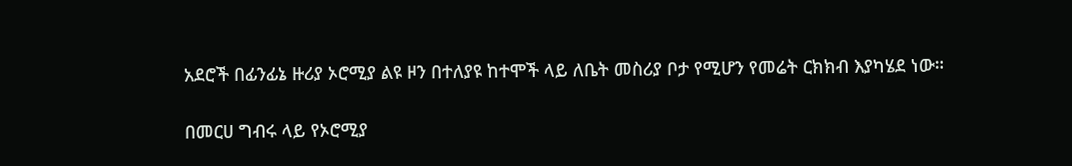አደሮች በፊንፊኔ ዙሪያ ኦሮሚያ ልዩ ዞን በተለያዩ ከተሞች ላይ ለቤት መስሪያ ቦታ የሚሆን የመሬት ርክክብ እያካሄደ ነው።

በመርሀ ግብሩ ላይ የኦሮሚያ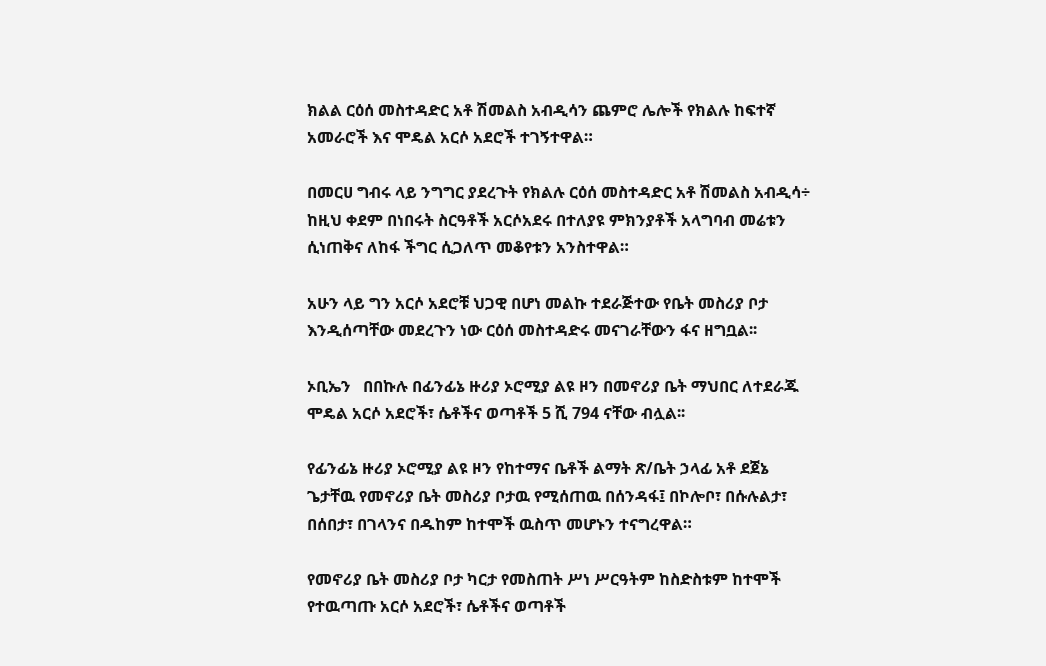ክልል ርዕሰ መስተዳድር አቶ ሽመልስ አብዲሳን ጨምሮ ሌሎች የክልሉ ከፍተኛ አመራሮች እና ሞዴል አርሶ አደሮች ተገኝተዋል።

በመርሀ ግብሩ ላይ ንግግር ያደረጉት የክልሉ ርዕሰ መስተዳድር አቶ ሽመልስ አብዲሳ÷ ከዚህ ቀደም በነበሩት ስርዓቶች አርሶአደሩ በተለያዩ ምክንያቶች አላግባብ መሬቱን ሲነጠቅና ለከፋ ችግር ሲጋለጥ መቆየቱን አንስተዋል።

አሁን ላይ ግን አርሶ አደሮቹ ህጋዊ በሆነ መልኩ ተደራጅተው የቤት መስሪያ ቦታ እንዲሰጣቸው መደረጉን ነው ርዕሰ መስተዳድሩ መናገራቸውን ፋና ዘግቧል፡፡

ኦቢኤን   በበኩሉ በፊንፊኔ ዙሪያ ኦሮሚያ ልዩ ዞን በመኖሪያ ቤት ማህበር ለተደራጁ  ሞዴል አርሶ አደሮች፣ ሴቶችና ወጣቶች 5 ሺ 794 ናቸው ብሏል፡፡

የፊንፊኔ ዙሪያ ኦሮሚያ ልዩ ዞን የከተማና ቤቶች ልማት ጽ/ቤት ኃላፊ አቶ ደጀኔ ጌታቸዉ የመኖሪያ ቤት መስሪያ ቦታዉ የሚሰጠዉ በሰንዳፋ፤ በኮሎቦ፣ በሱሉልታ፣ በሰበታ፣ በገላንና በዱከም ከተሞች ዉስጥ መሆኑን ተናግረዋል።

የመኖሪያ ቤት መስሪያ ቦታ ካርታ የመስጠት ሥነ ሥርዓትም ከስድስቱም ከተሞች የተዉጣጡ አርሶ አደሮች፣ ሴቶችና ወጣቶች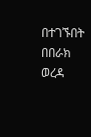በተገኙበት በበራክ ወረዳ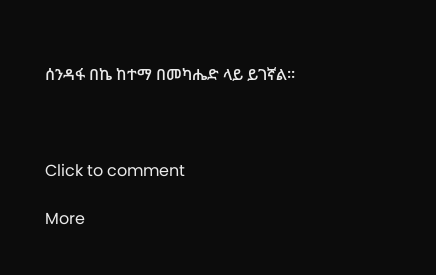ሰንዳፋ በኬ ከተማ በመካሔድ ላይ ይገኛል።



Click to comment

More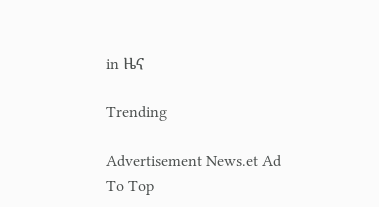in ዜና

Trending

Advertisement News.et Ad
To Top